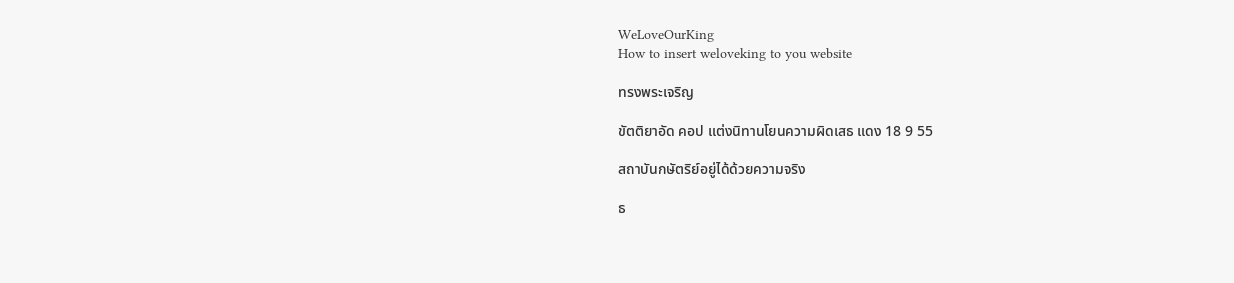WeLoveOurKing
How to insert weloveking to you website

ทรงพระเจริญ

ขัตติยาอัด คอป แต่งนิทานโยนความผิดเสธ แดง 18 9 55

สถาบันกษัตริย์อยู่ได้ด้วยความจริง

ธ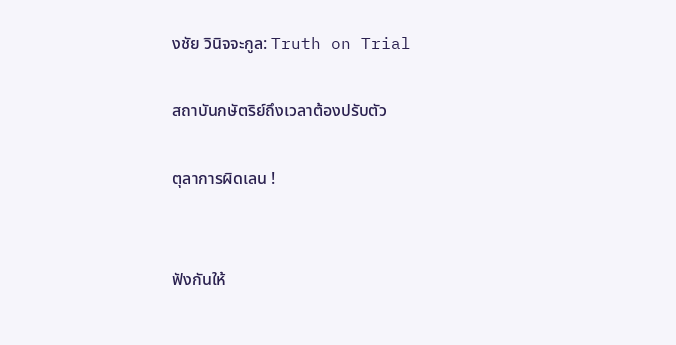งชัย วินิจจะกูล: Truth on Trial

สถาบันกษัตริย์ถึงเวลาต้องปรับตัว

ตุลาการผิดเลน !


ฟังกันให้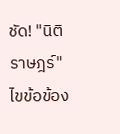ชัด! "นิติราษฎร์" ไขข้อข้อง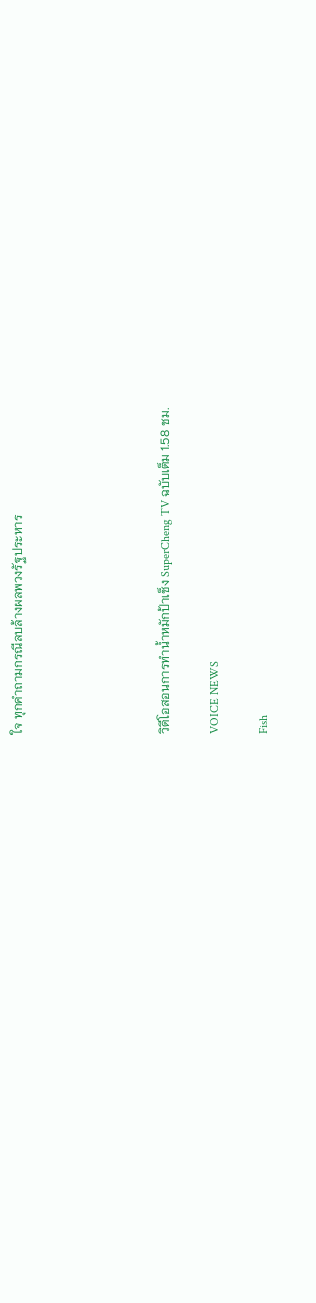ใจ ทุกคำถามกรณีลบล้างผลพวงรัฐประหาร





วิดีโอสอนการทำน้ำหมักป้าเช็ง SuperCheng TV ฉบับเต็ม 1.58 ชม.

VOICE NEWS

Fish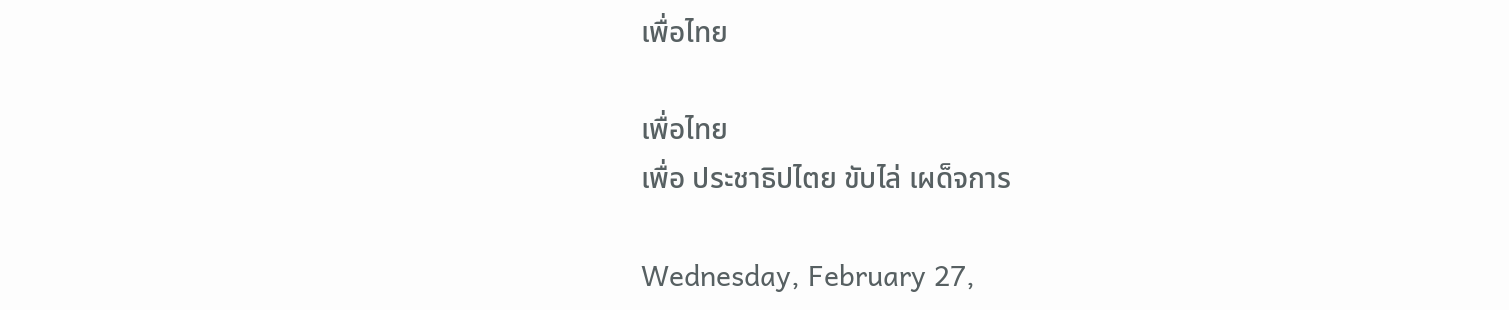เพื่อไทย

เพื่อไทย
เพื่อ ประชาธิปไตย ขับไล่ เผด็จการ

Wednesday, February 27,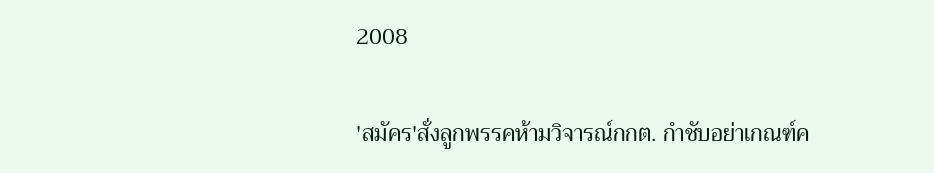2008

'สมัคร'สั่งลูกพรรคห้ามวิจารณ์กกต. กำชับอย่าเกณฑ์ค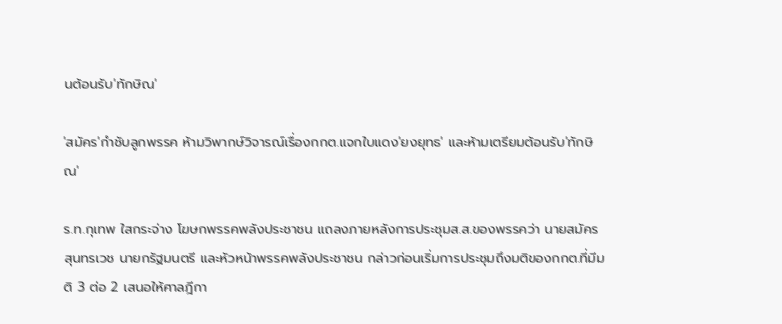นต้อนรับ'ทักษิณ'

'สมัคร'กำชับลูกพรรค ห้ามวิพากษ์วิจารณ์เรื่องกกต.แจกใบแดง'ยงยุทธ' และห้ามเตรียมต้อนรับ'ทักษิณ'

ร.ท.กุเทพ ใสกระจ่าง โฆษกพรรคพลังประชาชน แถลงภายหลังการประชุมส.ส.ของพรรคว่า นายสมัคร สุนทรเวช นายกรัฐมนตรี และหัวหน้าพรรคพลังประชาชน กล่าวก่อนเริ่มการประชุมถึงมติของกกต.ที่มีมติ 3 ต่อ 2 เสนอให้ศาลฎีกา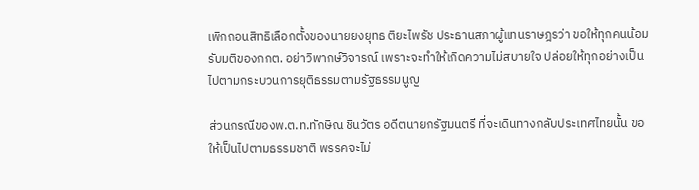เพิกถอนสิทธิเลือกตั้งของนายยงยุทธ ติยะไพรัช ประธานสภาผู้แทนราษฎรว่า ขอให้ทุกคนน้อมรับมติของกกต. อย่าวิพากษ์วิจารณ์ เพราะจะทำให้เกิดความไม่สบายใจ ปล่อยให้ทุกอย่างเป็นไปตามกระบวนการยุติธรรมตามรัฐธรรมนูญ

ส่วนกรณีของพ.ต.ท.ทักษิณ ชินวัตร อดีตนายกรัฐมนตรี ที่จะเดินทางกลับประเทศไทยนั้น ขอให้เป็นไปตามธรรมชาติ พรรคจะไม่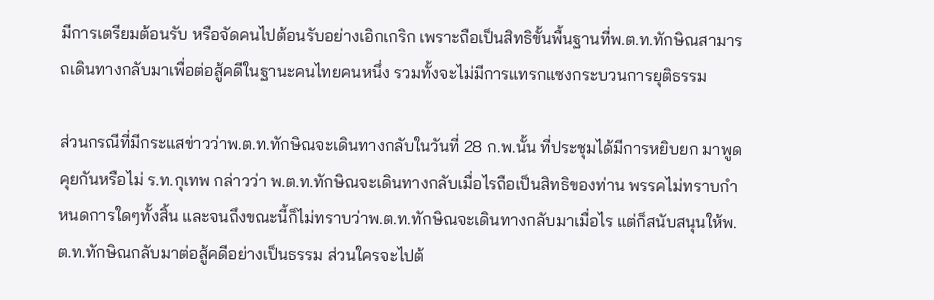มีการเตรียมต้อนรับ หรือจัดคนไปต้อนรับอย่างเอิกเกริก เพราะถือเป็นสิทธิขั้นพื้นฐานที่พ.ต.ท.ทักษิณสามารถเดินทางกลับมาเพื่อต่อสู้คดีในฐานะคนไทยคนหนึ่ง รวมทั้งจะไม่มีการแทรกแซงกระบวนการยุติธรรม

ส่วนกรณีที่มีกระแสข่าวว่าพ.ต.ท.ทักษิณจะเดินทางกลับในวันที่ 28 ก.พ.นั้น ที่ประชุมได้มีการหยิบยก มาพูดคุยกันหรือไม่ ร.ท.กุเทพ กล่าวว่า พ.ต.ท.ทักษิณจะเดินทางกลับเมื่อไรถือเป็นสิทธิของท่าน พรรคไม่ทราบกำหนดการใดๆทั้งสิ้น และจนถึงขณะนี้ก็ไม่ทราบว่าพ.ต.ท.ทักษิณจะเดินทางกลับมาเมื่อไร แต่ก็สนับสนุนให้พ.ต.ท.ทักษิณกลับมาต่อสู้คดีอย่างเป็นธรรม ส่วนใครจะไปต้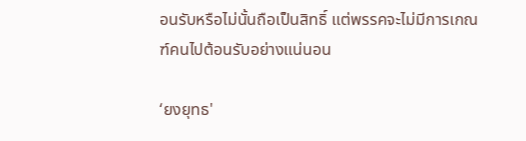อนรับหรือไม่นั้นถือเป็นสิทธิ์ แต่พรรคจะไม่มีการเกณฑ์คนไปต้อนรับอย่างแน่นอน

‘ยงยุทธ'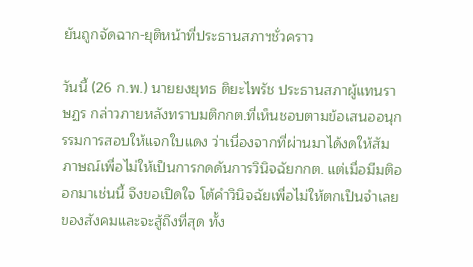ยันถูกจัดฉาก-ยุติหน้าที่ประธานสภาฯชั่วคราว

วันนี้ (26 ก.พ.) นายยงยุทธ ติยะไพรัช ประธานสภาผู้แทนราษฏร กล่าวภายหลังทราบมติกกต.ที่เห็นชอบตามข้อเสนออนุกรรมการสอบให้แจกใบแดง ว่าเนื่องจากที่ผ่านมาได้งดให้สัมภาษณ์เพื่อไม่ให้เป็นการกดดันการวินิจฉัยกกต. แต่เมื่อมีมติออกมาเช่นนี้ จึงขอเปิดใจ โต้คำวินิจฉัยเพื่อไม่ให้ตกเป็นจำเลยของสังคมและจะสู้ถึงที่สุด ทั้ง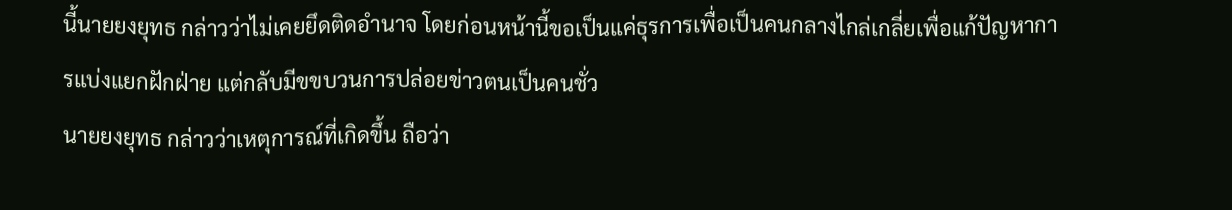นี้นายยงยุทธ กล่าวว่าไม่เคยยึดติดอำนาจ โดยก่อนหน้านี้ขอเป็นแค่ธุรการเพื่อเป็นคนกลางไกล่เกลี่ยเพื่อแก้ปัญหาการแบ่งแยกฝักฝ่าย แต่กลับมีขขบวนการปล่อยข่าวตนเป็นคนชั่ว
นายยงยุทธ กล่าวว่าเหตุการณ์ที่เกิดขึ้น ถือว่า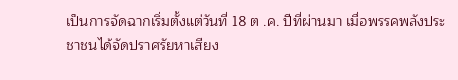เป็นการจัดฉากเริ่มตั้งแต่วันที่ 18 ต .ค. ปีที่ผ่านมา เมื่อพรรคพลังประชาชนได้จัดปราศรัยหาเสียง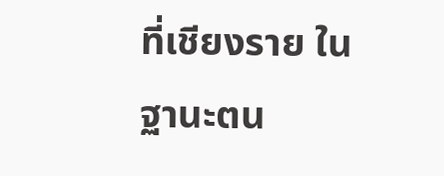ที่เชียงราย ในฐานะตน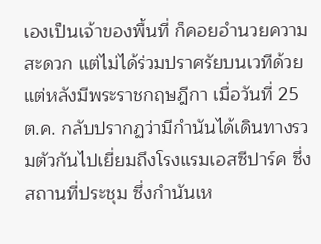เองเป็นเจ้าของพื้นที่ ก็คอยอำนวยความสะดวก แต่ไม่ได้ร่วมปราศรัยบนเวทีด้วย แต่หลังมีพระราชกฤษฎีกา เมื่อวันที่ 25 ต.ค. กลับปรากฏว่ามีกำนันได้เดินทางรวมตัวกันไปเยี่ยมถึงโรงแรมเอสซีปาร์ค ซึ่งสถานที่ประชุม ซึ่งกำนันเห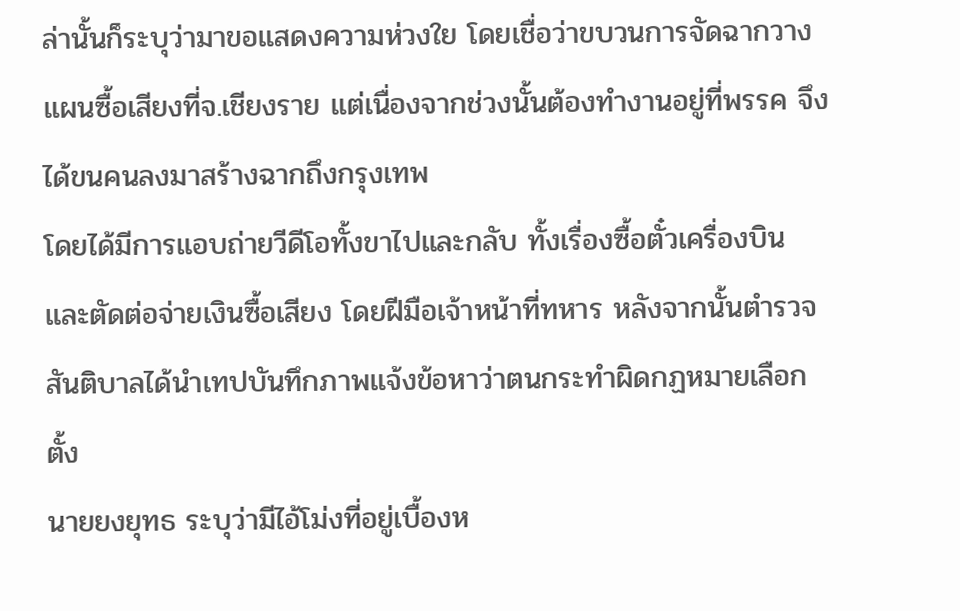ล่านั้นก็ระบุว่ามาขอแสดงความห่วงใย โดยเชื่อว่าขบวนการจัดฉากวางแผนซื้อเสียงที่จ.เชียงราย แต่เนื่องจากช่วงนั้นต้องทำงานอยู่ที่พรรค จึงได้ขนคนลงมาสร้างฉากถึงกรุงเทพ
โดยได้มีการแอบถ่ายวีดีโอทั้งขาไปและกลับ ทั้งเรื่องซื้อตั๋วเครื่องบิน และตัดต่อจ่ายเงินซื้อเสียง โดยฝีมือเจ้าหน้าที่ทหาร หลังจากนั้นตำรวจสันติบาลได้นำเทปบันทึกภาพแจ้งข้อหาว่าตนกระทำผิดกฏหมายเลือกตั้ง
นายยงยุทธ ระบุว่ามีไอ้โม่งที่อยู่เบื้องห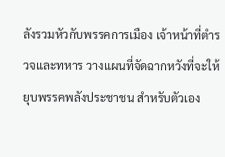ลังรวมหัวกับพรรคการเมือง เจ้าหน้าที่ตำรวจและทหาร วางแผนที่จัดฉากหวังที่จะให้ยุบพรรคพลังประชาชน สำหรับตัวเอง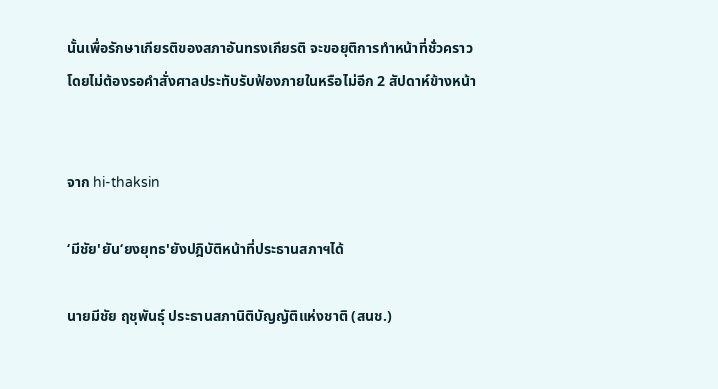นั้นเพื่อรักษาเกียรติของสภาอันทรงเกียรติ จะขอยุติการทำหน้าที่ชั่วคราว โดยไม่ต้องรอคำสั่งศาลประทับรับฟ้องภายในหรือไม่อีก 2 สัปดาห์ข้างหน้า


จาก hi-thaksin

‘มีชัย'ยัน‘ยงยุทธ'ยังปฎิบัติหน้าที่ประธานสภาฯได้

นายมีชัย ฤชุพันธุ์ ประธานสภานิติบัญญัติแห่งชาติ (สนช.)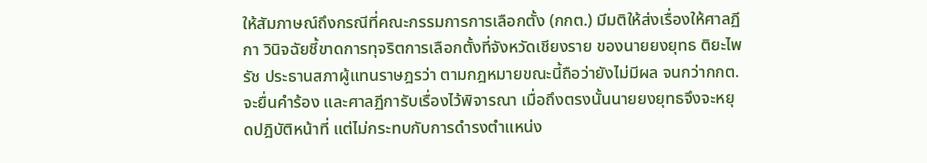ให้สัมภาษณ์ถึงกรณีที่คณะกรรมการการเลือกตั้ง (กกต.) มีมติให้ส่งเรื่องให้ศาลฏีกา วินิจฉัยชี้ขาดการทุจริตการเลือกตั้งที่จังหวัดเชียงราย ของนายยงยุทธ ติยะไพรัช ประธานสภาผู้แทนราษฎรว่า ตามกฎหมายขณะนี้ถือว่ายังไม่มีผล จนกว่ากกต.จะยื่นคำร้อง และศาลฏีการับเรื่องไว้พิจารณา เมื่อถึงตรงนั้นนายยงยุทธจึงจะหยุดปฎิบัติหน้าที่ แต่ไม่กระทบกับการดำรงตำแหน่ง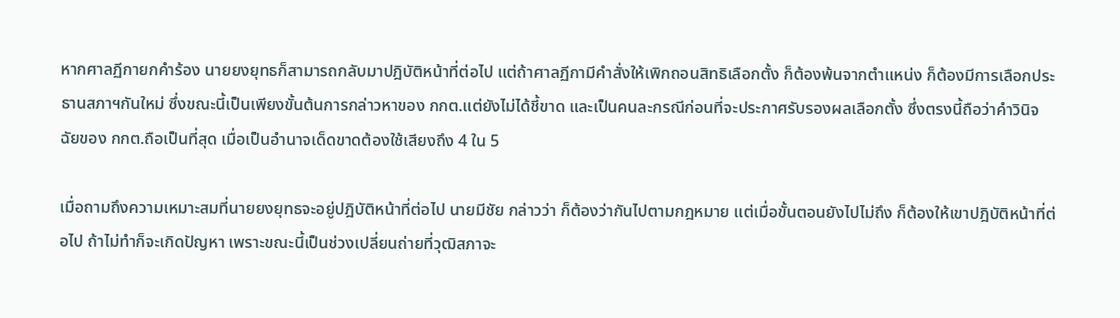หากศาลฏีกายกคำร้อง นายยงยุทธก็สามารถกลับมาปฎิบัติหน้าที่ต่อไป แต่ถ้าศาลฏีกามีคำสั่งให้เพิกถอนสิทธิเลือกตั้ง ก็ต้องพ้นจากตำแหน่ง ก็ต้องมีการเลือกประธานสภาฯกันใหม่ ซึ่งขณะนี้เป็นเพียงขั้นต้นการกล่าวหาของ กกต.แต่ยังไม่ได้ชี้ขาด และเป็นคนละกรณีก่อนที่จะประกาศรับรองผลเลือกตั้ง ซึ่งตรงนี้ถือว่าคำวินิจฉัยของ กกต.ถือเป็นที่สุด เมื่อเป็นอำนาจเด็ดขาดต้องใช้เสียงถึง 4 ใน 5

เมื่อถามถึงความเหมาะสมที่นายยงยุทธจะอยู่ปฎิบัติหน้าที่ต่อไป นายมีชัย กล่าวว่า ก็ต้องว่ากันไปตามกฎหมาย แต่เมื่อขั้นตอนยังไปไม่ถึง ก็ต้องให้เขาปฎิบัติหน้าที่ต่อไป ถ้าไม่ทำก็จะเกิดปัญหา เพราะขณะนี้เป็นช่วงเปลี่ยนถ่ายที่วุฒิสภาจะ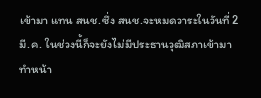เข้ามา แทน สนช.ซึ่ง สนช.จะหมดวาระในวันที่ 2 มี.ค. ในช่วงนี้ก็จะยังไม่มีประธานวุฒิสภาเข้ามาทำหน้า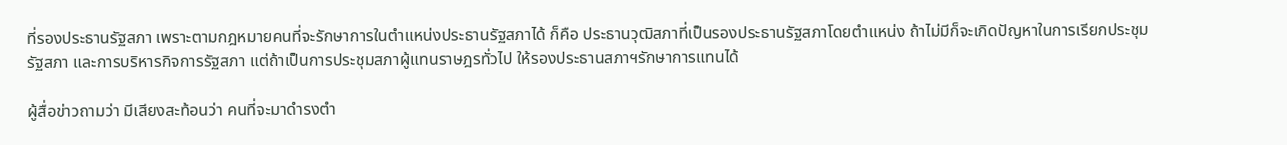ที่รองประธานรัฐสภา เพราะตามกฎหมายคนที่จะรักษาการในตำแหน่งประธานรัฐสภาได้ ก็คือ ประธานวุฒิสภาที่เป็นรองประธานรัฐสภาโดยตำแหน่ง ถ้าไม่มีก็จะเกิดปัญหาในการเรียกประชุมรัฐสภา และการบริหารกิจการรัฐสภา แต่ถ้าเป็นการประชุมสภาผู้แทนราษฎรทั่วไป ให้รองประธานสภาฯรักษาการแทนได้

ผู้สื่อข่าวถามว่า มีเสียงสะท้อนว่า คนที่จะมาดำรงตำ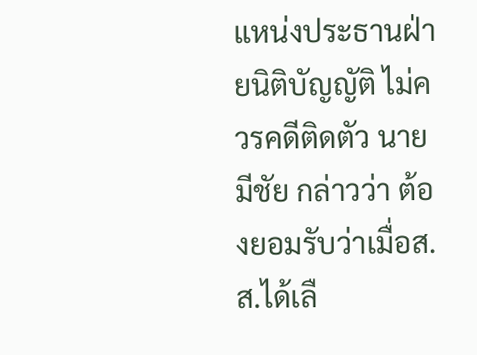แหน่งประธานฝ่ายนิติบัญญัติ ไม่ควรคดีติดตัว นายมีชัย กล่าวว่า ต้องยอมรับว่าเมื่อส.ส.ได้เลื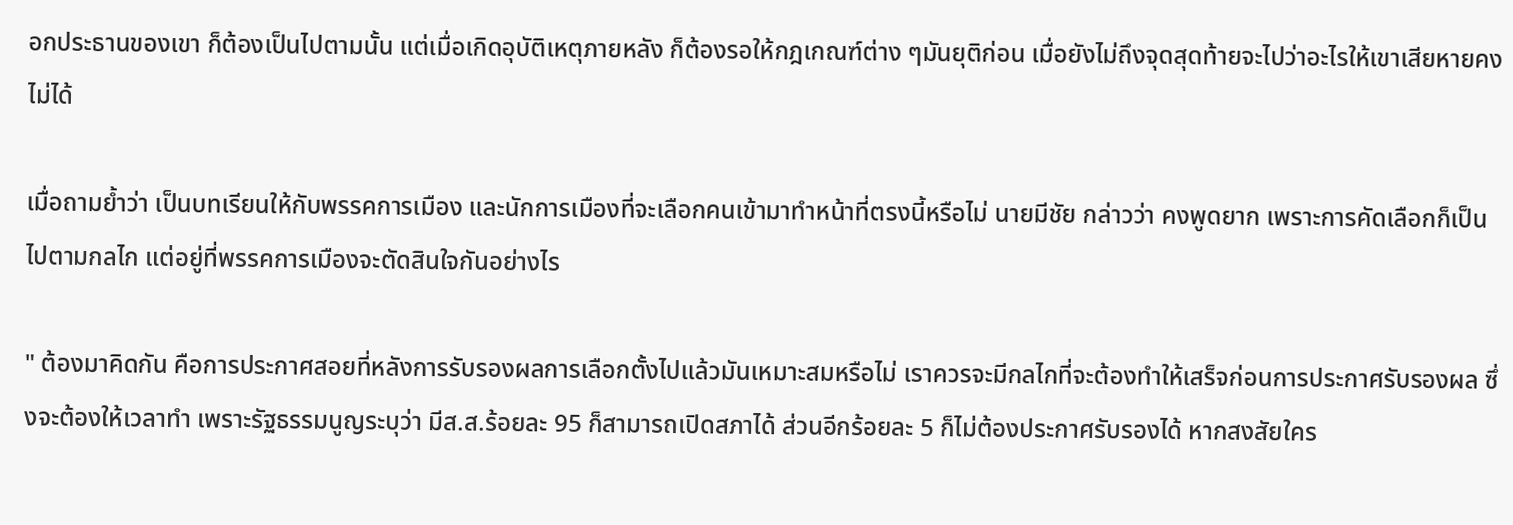อกประธานของเขา ก็ต้องเป็นไปตามนั้น แต่เมื่อเกิดอุบัติเหตุภายหลัง ก็ต้องรอให้กฎเกณฑ์ต่าง ๆมันยุติก่อน เมื่อยังไม่ถึงจุดสุดท้ายจะไปว่าอะไรให้เขาเสียหายคงไม่ได้

เมื่อถามย้ำว่า เป็นบทเรียนให้กับพรรคการเมือง และนักการเมืองที่จะเลือกคนเข้ามาทำหน้าที่ตรงนี้หรือไม่ นายมีชัย กล่าวว่า คงพูดยาก เพราะการคัดเลือกก็เป็นไปตามกลไก แต่อยู่ที่พรรคการเมืองจะตัดสินใจกันอย่างไร

" ต้องมาคิดกัน คือการประกาศสอยที่หลังการรับรองผลการเลือกตั้งไปแล้วมันเหมาะสมหรือไม่ เราควรจะมีกลไกที่จะต้องทำให้เสร็จก่อนการประกาศรับรองผล ซึ่งจะต้องให้เวลาทำ เพราะรัฐธรรมนูญระบุว่า มีส.ส.ร้อยละ 95 ก็สามารถเปิดสภาได้ ส่วนอีกร้อยละ 5 ก็ไม่ต้องประกาศรับรองได้ หากสงสัยใคร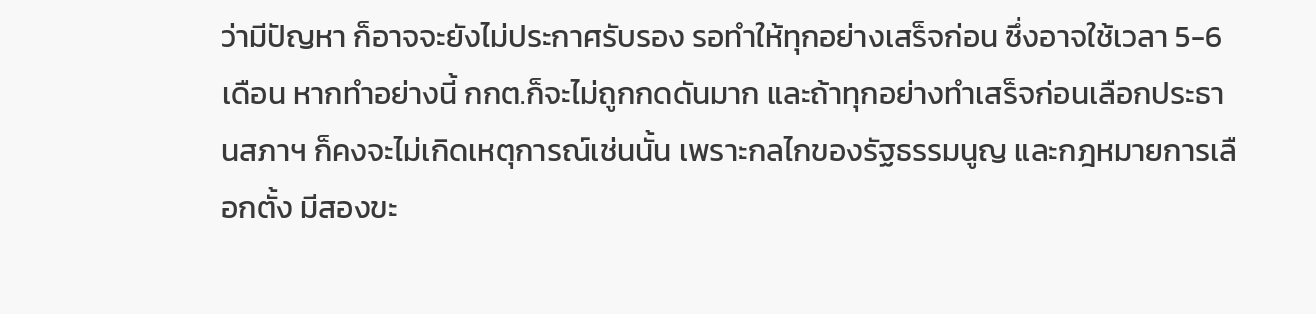ว่ามีปัญหา ก็อาจจะยังไม่ประกาศรับรอง รอทำให้ทุกอย่างเสร็จก่อน ซึ่งอาจใช้เวลา 5-6 เดือน หากทำอย่างนี้ กกต.ก็จะไม่ถูกกดดันมาก และถ้าทุกอย่างทำเสร็จก่อนเลือกประธานสภาฯ ก็คงจะไม่เกิดเหตุการณ์เช่นนั้น เพราะกลไกของรัฐธรรมนูญ และกฎหมายการเลือกตั้ง มีสองขะ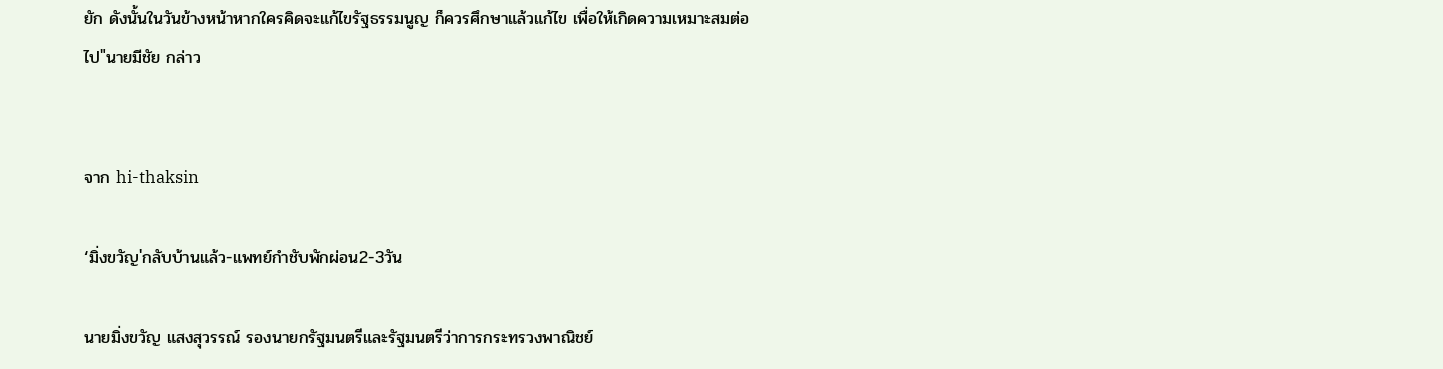ยัก ดังนั้นในวันข้างหน้าหากใครคิดจะแก้ไขรัฐธรรมนูญ ก็ควรศึกษาแล้วแก้ไข เพื่อให้เกิดความเหมาะสมต่อไป"นายมีชัย กล่าว


จาก hi-thaksin

‘มิ่งขวัญ'กลับบ้านแล้ว-แพทย์กำชับพักผ่อน2-3วัน

นายมิ่งขวัญ แสงสุวรรณ์ รองนายกรัฐมนตรีและรัฐมนตรีว่าการกระทรวงพาณิชย์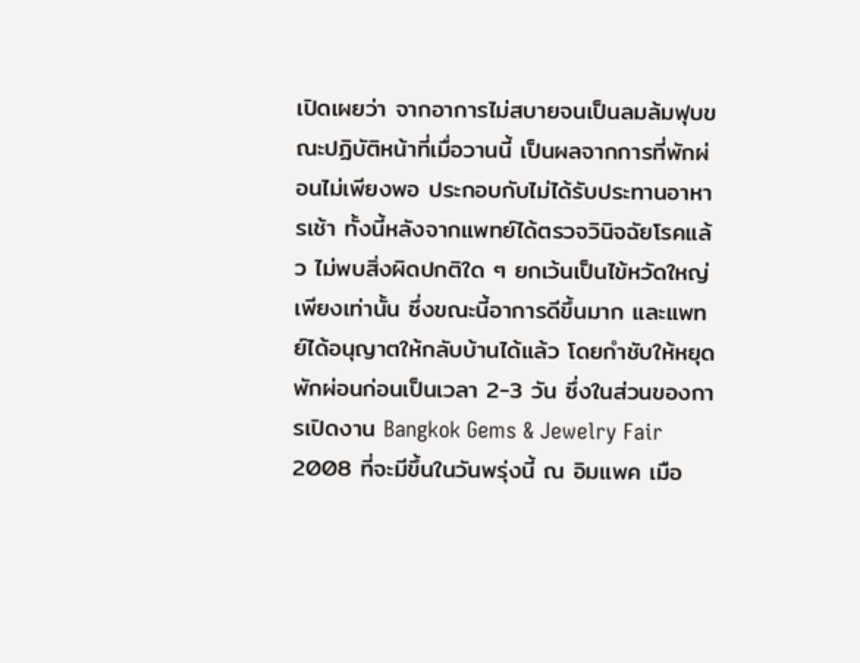เปิดเผยว่า จากอาการไม่สบายจนเป็นลมล้มฟุบขณะปฏิบัติหน้าที่เมื่อวานนี้ เป็นผลจากการที่พักผ่อนไม่เพียงพอ ประกอบกับไม่ได้รับประทานอาหารเช้า ทั้งนี้หลังจากแพทย์ได้ตรวจวินิจฉัยโรคแล้ว ไม่พบสิ่งผิดปกติใด ๆ ยกเว้นเป็นไข้หวัดใหญ่เพียงเท่านั้น ซึ่งขณะนี้อาการดีขึ้นมาก และแพทย์ได้อนุญาตให้กลับบ้านได้แล้ว โดยกำชับให้หยุดพักผ่อนก่อนเป็นเวลา 2-3 วัน ซึ่งในส่วนของการเปิดงาน Bangkok Gems & Jewelry Fair 2008 ที่จะมีขึ้นในวันพรุ่งนี้ ณ อิมแพค เมือ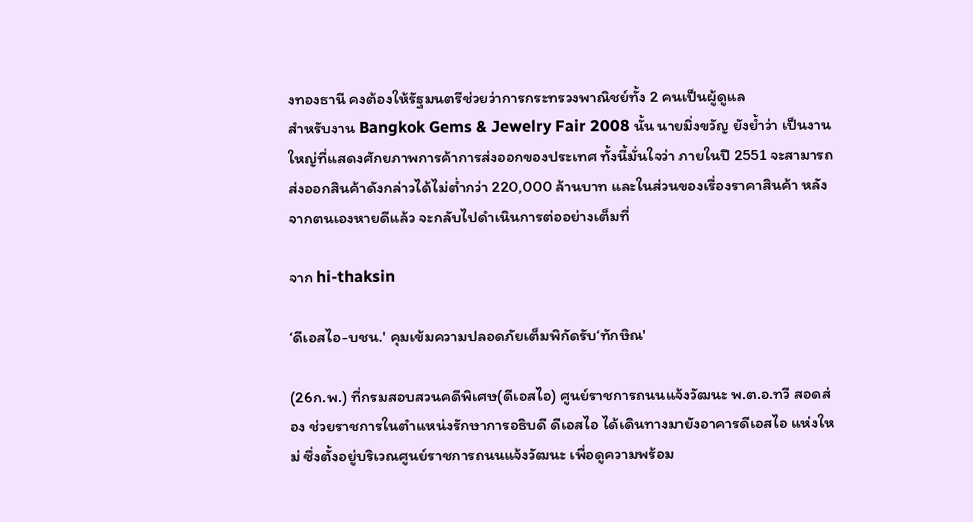งทองธานี คงต้องให้รัฐมนตรีช่วยว่าการกระทรวงพาณิชย์ทั้ง 2 คนเป็นผู้ดูแล
สำหรับงาน Bangkok Gems & Jewelry Fair 2008 นั้น นายมิ่งขวัญ ยังย้ำว่า เป็นงานใหญ่ที่แสดงศักยภาพการค้าการส่งออกของประเทศ ทั้งนี้มั่นใจว่า ภายในปี 2551 จะสามารถส่งออกสินค้าดังกล่าวได้ไม่ต่ำกว่า 220,000 ล้านบาท และในส่วนของเรื่องราคาสินค้า หลังจากตนเองหายดีแล้ว จะกลับไปดำเนินการต่ออย่างเต็มที่

จาก hi-thaksin

‘ดีเอสไอ-บชน.' คุมเข้มความปลอดภัยเต็มพิกัดรับ‘ทักษิณ'

(26ก.พ.) ที่กรมสอบสวนคดีพิเศษ(ดีเอสไอ) ศูนย์ราชการถนนแจ้งวัฒนะ พ.ต.อ.ทวี สอดส่อง ช่วยราชการในตำแหน่งรักษาการอธิบดี ดีเอสไอ ได้เดินทางมายังอาคารดีเอสไอ แห่งใหม่ ซึ่งตั้งอยู่บริเวณศูนย์ราชการถนนแจ้งวัฒนะ เพื่อดูความพร้อม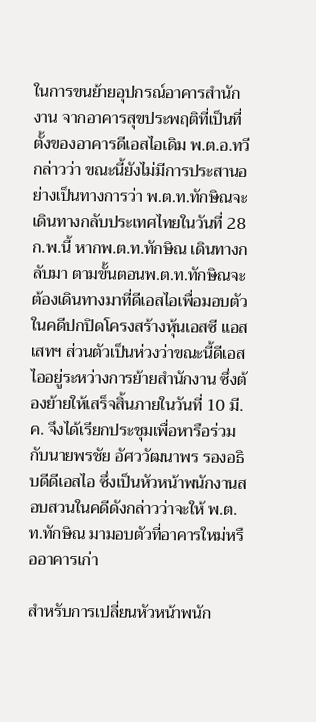ในการขนย้ายอุปกรณ์อาคารสำนักงาน จากอาคารสุขประพฤติที่เป็นที่ตั้งของอาคารดีเอสไอเดิม พ.ต.อ.ทวี กล่าวว่า ขณะนี้ยังไม่มีการประสานอย่างเป็นทางการว่า พ.ต.ท.ทักษิณจะเดินทางกลับประเทศไทยในวันที่ 28 ก.พ.นี้ หากพ.ต.ท.ทักษิณ เดินทางกลับมา ตามขั้นตอนพ.ต.ท.ทักษิณจะต้องเดินทางมาที่ดีเอสไอเพื่อมอบตัวในคดีปกปิดโครงสร้างหุ้นเอสซี แอสเสทฯ ส่วนตัวเป็นห่วงว่าขณะนี้ดีเอสไออยู่ระหว่างการย้ายสำนักงาน ซึ่งต้องย้ายให้เสร็จสิ้นภายในวันที่ 10 มี.ค. จึงได้เรียกประชุมเพื่อหารือร่วมกับนายพรชัย อัศววัฒนาพร รองอธิบดีดีเอสไอ ซึ่งเป็นหัวหน้าพนักงานสอบสวนในคดีดังกล่าวว่าจะให้ พ.ต.ท.ทักษิณ มามอบตัวที่อาคารใหม่หรืออาคารเก่า

สำหรับการเปลี่ยนหัวหน้าพนัก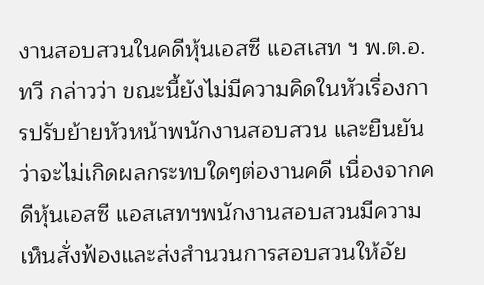งานสอบสวนในคดีหุ้นเอสซี แอสเสท ฯ พ.ต.อ.ทวี กล่าวว่า ขณะนี้ยังไม่มีความคิดในหัวเรื่องการปรับย้ายหัวหน้าพนักงานสอบสวน และยืนยันว่าจะไม่เกิดผลกระทบใดๆต่องานคดี เนื่องจากคดีหุ้นเอสซี แอสเสทฯพนักงานสอบสวนมีความเห็นสั่งฟ้องและส่งสำนวนการสอบสวนให้อัย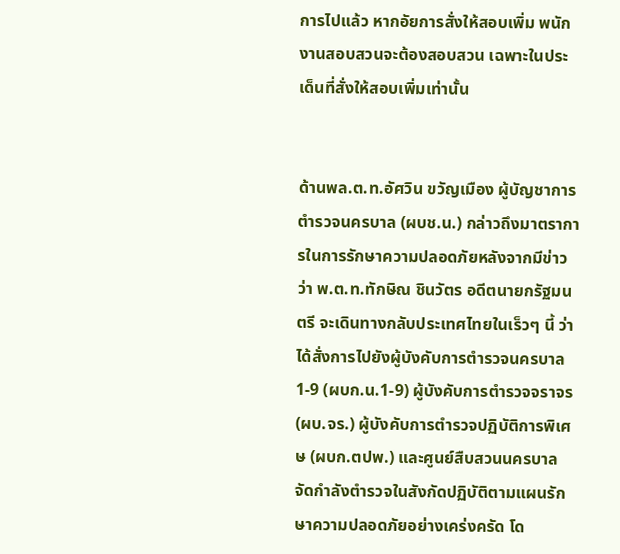การไปแล้ว หากอัยการสั่งให้สอบเพิ่ม พนักงานสอบสวนจะต้องสอบสวน เฉพาะในประเด็นที่สั่งให้สอบเพิ่มเท่านั้น


ด้านพล.ต.ท.อัศวิน ขวัญเมือง ผู้บัญชาการตำรวจนครบาล (ผบช.น.) กล่าวถึงมาตราการในการรักษาความปลอดภัยหลังจากมีข่าวว่า พ.ต.ท.ทักษิณ ชินวัตร อดีตนายกรัฐมนตรี จะเดินทางกลับประเทศไทยในเร็วๆ นี้ ว่า ได้สั่งการไปยังผู้บังคับการตำรวจนครบาล 1-9 (ผบก.น.1-9) ผู้บังคับการตำรวจจราจร (ผบ.จร.) ผู้บังคับการตำรวจปฏิบัติการพิเศษ (ผบก.ตปพ.) และศูนย์สืบสวนนครบาล จัดกำลังตำรวจในสังกัดปฏิบัติตามแผนรักษาความปลอดภัยอย่างเคร่งครัด โด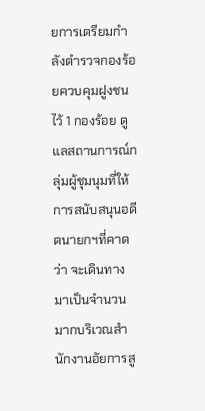ยการเตรียมกำลังตำรวจกองร้อยควบคุมฝูงชนไว้ 1 กองร้อย ดูแลสถานการณ์กลุ่มผู้ชุมนุมที่ให้การสนับสนุนอดีตนายกฯที่คาดว่า จะเดินทางมาเป็นจำนวนมากบริเวณสำนักงานอัยการสู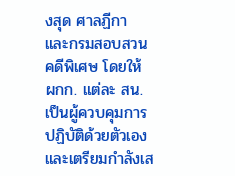งสุด ศาลฏีกา และกรมสอบสวนคดีพิเศษ โดยให้ ผกก. แต่ละ สน. เป็นผู้ควบคุมการปฏิบัติด้วยตัวเอง และเตรียมกำลังเส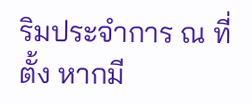ริมประจำการ ณ ที่ตั้ง หากมี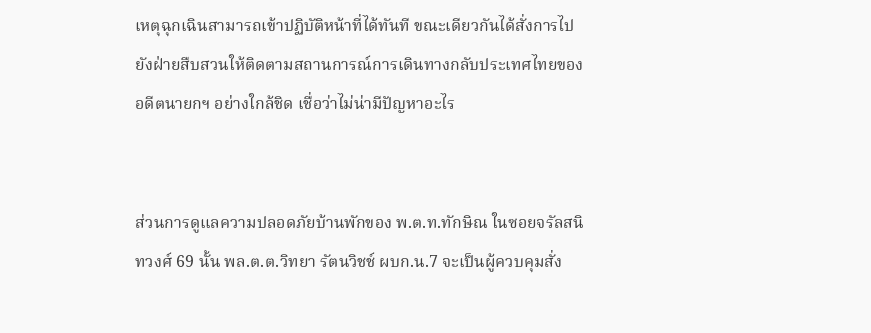เหตุฉุกเฉินสามารถเข้าปฏิบัติหน้าที่ได้ทันที ขณะเดียวกันได้สั่งการไปยังฝ่ายสืบสวนให้ติดตามสถานการณ์การเดินทางกลับประเทศไทยของอดีตนายกฯ อย่างใกล้ชิด เชื่อว่าไม่น่ามีปัญหาอะไร


ส่วนการดูแลความปลอดภัยบ้านพักของ พ.ต.ท.ทักษิณ ในซอยจรัลสนิทวงศ์ 69 นั้น พล.ต.ต.วิทยา รัตนวิชช์ ผบก.น.7 จะเป็นผู้ควบคุมสั่ง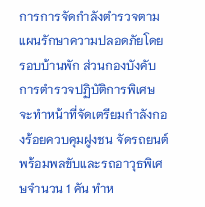การการจัดกำลังตำรวจตามแผนรักษาความปลอดภัยโดยรอบบ้านพัก ส่วนกองบังคับการตำรวจปฏิบัติการพิเศษ จะทำหน้าที่จัดเตรียมกำลังกองร้อยควบคุมฝูงชน จัดรถยนต์พร้อมพลขับและรถอาวุธพิเศษจำนวน 1 คัน ทำห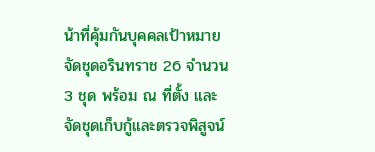น้าที่คุ้มกันบุคคลเป้าหมาย จัดชุดอรินทราช 26 จำนวน 3 ชุด พร้อม ณ ที่ตั้ง และจัดชุดเก็บกู้และตรวจพิสูจน์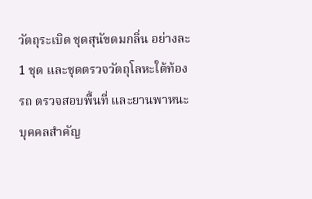วัตถุระเบิด ชุดสุนัขดมกลิ่น อย่างละ 1 ชุด และชุดตรวจวัตถุโลหะใต้ท้องรถ ตรวจสอบพื้นที่ และยานพาหนะบุคคลสำคัญ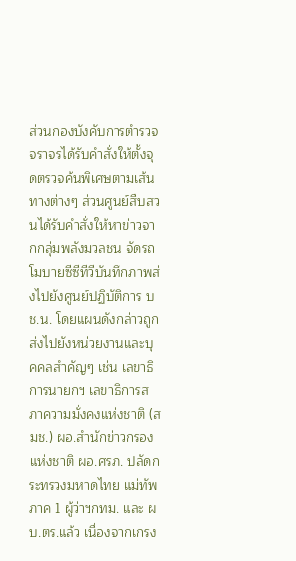ส่วนกองบังคับการตำรวจจราจรได้รับคำสั่งให้ตั้งจุดตรวจค้นพิเศษตามเส้นทางต่างๆ ส่วนศูนย์สืบสวนได้รับคำสั่งให้หาข่าวจากกลุ่มพลังมวลชน จัดรถโมบายซีซีทีวีบันทึกภาพส่งไปยังศูนย์ปฏิบัติการ บช.น. โดยแผนดังกล่าวถูกส่งไปยังหน่วยงานและบุคคลสำคัญๆ เช่น เลขาธิการนายกฯ เลขาธิการสภาความมั่งคงแห่งชาติ (สมช.) ผอ.สำนักข่าวกรองแห่งชาติ ผอ.ศรภ. ปลัดกระทรวงมหาดไทย แม่ทัพภาค 1 ผู้ว่าฯกทม. และ ผบ.ตร.แล้ว เนื่องจากเกรง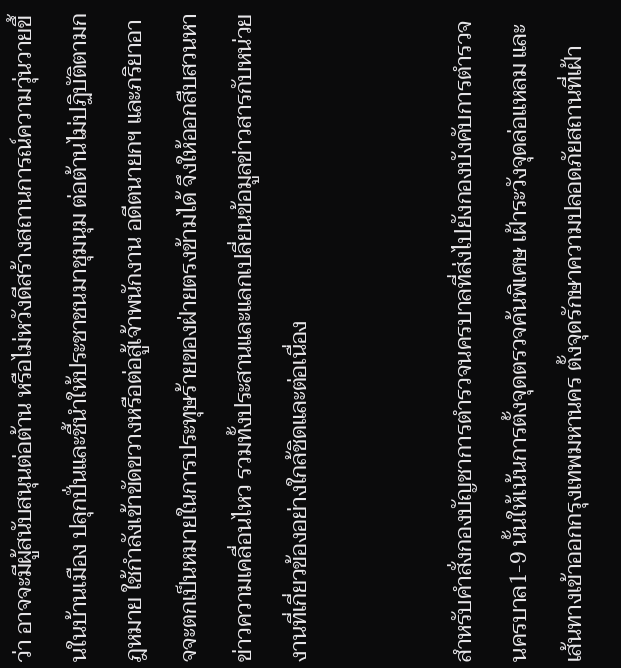ว่า อาจจะมีผู้สนับสนุนต่อต้าน หรือไม่หวังดีสร้างสถานการณ์ความวุ่นวายขึ้นในบ้านเมือง ปลุกปั่นและชี้นำให้ประชาชนมาชุมนุม ต่อต้านไม่ปฏิบัติตามกฎหมาย ใช้กำลังเข้าขัดขวางหรือต่อสู้เจ้าพนักงาน อดีตนายกฯ และภริยาอาจจะตกเป็นหมายในการประทุษร้ายของฝ่ายตรงข้ามได้ จึงให้ออกสืบสวนหาข่าวความเคลื่อนไหว รวมทั้งประสานและแลกเปลี่ยนข้อมูลข่าวสารกับหน่วยงานที่เกี่ยวข้องอย่างใกล้ชิดและต่อเนื่อง


สำหรับคำสั่งกองบัญชาการตำรวจนครบาลที่ส่งไปยังกองบังคับการตำรวจนครบาล1-9 นั้นให้เน้นการตั้งจุดตรวจค้นพิเศษ เฝ้าระวังจุดล่อแหลม และเส้นทางเข้าออกกรุงเทพมหานคร ตั้งจุดรักษาความปลอดภัยสถานที่เฝ้า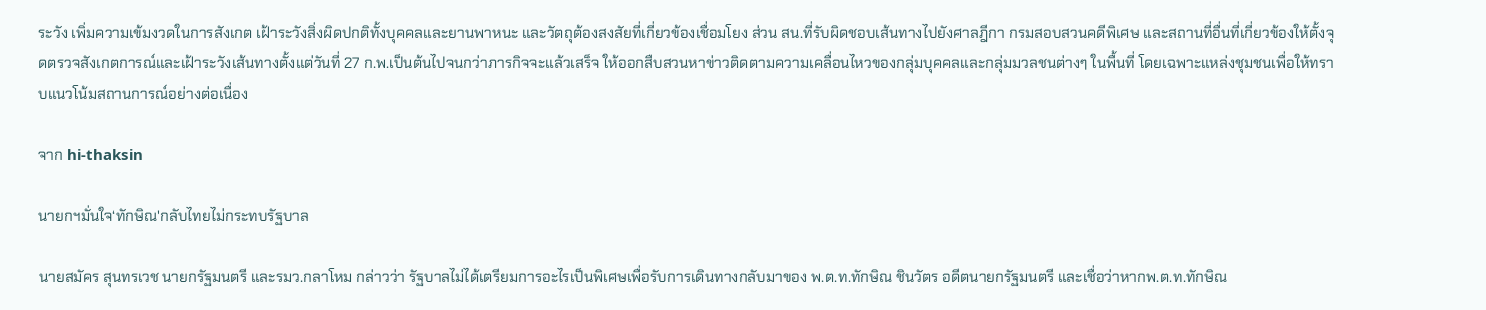ระวัง เพิ่มความเข้มงวดในการสังเกต เฝ้าระวังสิ่งผิดปกติทั้งบุคคลและยานพาหนะ และวัตถุต้องสงสัยที่เกี่ยวข้องเชื่อมโยง ส่วน สน.ที่รับผิดชอบเส้นทางไปยังศาลฎีกา กรมสอบสวนคดีพิเศษ และสถานที่อื่นที่เกี่ยวข้องให้ตั้งจุดตรวจสังเกตการณ์และเฝ้าระวังเส้นทางตั้งแต่วันที่ 27 ก.พ.เป็นต้นไปจนกว่าภารกิจจะแล้วเสร็จ ให้ออกสืบสวนหาข่าวติดตามความเคลื่อนไหวของกลุ่มบุคคลและกลุ่มมวลชนต่างๆ ในพื้นที่ โดยเฉพาะแหล่งชุมชนเพื่อให้ทราบแนวโน้มสถานการณ์อย่างต่อเนื่อง

จาก hi-thaksin

นายกฯมั่นใจ‘ทักษิณ'กลับไทยไม่กระทบรัฐบาล

นายสมัคร สุนทรเวช นายกรัฐมนตรี และรมว.กลาโหม กล่าวว่า รัฐบาลไม่ได้เตรียมการอะไรเป็นพิเศษเพื่อรับการเดินทางกลับมาของ พ.ต.ท.ทักษิณ ชินวัตร อดีตนายกรัฐมนตรี และเชื่อว่าหากพ.ต.ท.ทักษิณ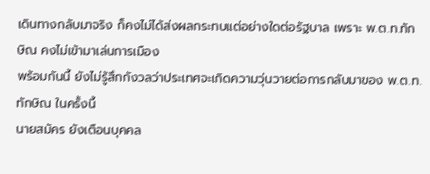เดินทางกลับมาจริง ก็คงไม่ได้ส่งผลกระทบแต่อย่างใดต่อรัฐบาล เพราะ พ.ต.ท.ทักษิณ คงไม่เข้ามาเล่นการเมือง
พร้อมกันนี้ ยังไม่รู้สึกกังวลว่าประเทศจะเกิดความวุ่นวายต่อการกลับมาของ พ.ต.ท.ทักษิณ ในครั้งนี้
นายสมัคร ยังเตือนบุคคล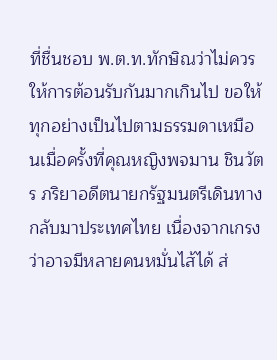ที่ชื่นชอบ พ.ต.ท.ทักษิณว่าไม่ควรให้การต้อนรับกันมากเกินไป ขอให้ทุกอย่างเป็นไปตามธรรมดาเหมือนเมื่อครั้งที่คุณหญิงพจมาน ชินวัตร ภริยาอดีตนายกรัฐมนตรีเดินทางกลับมาประเทศไทย เนื่องจากเกรงว่าอาจมีหลายคนหมั่นไส้ได้ ส่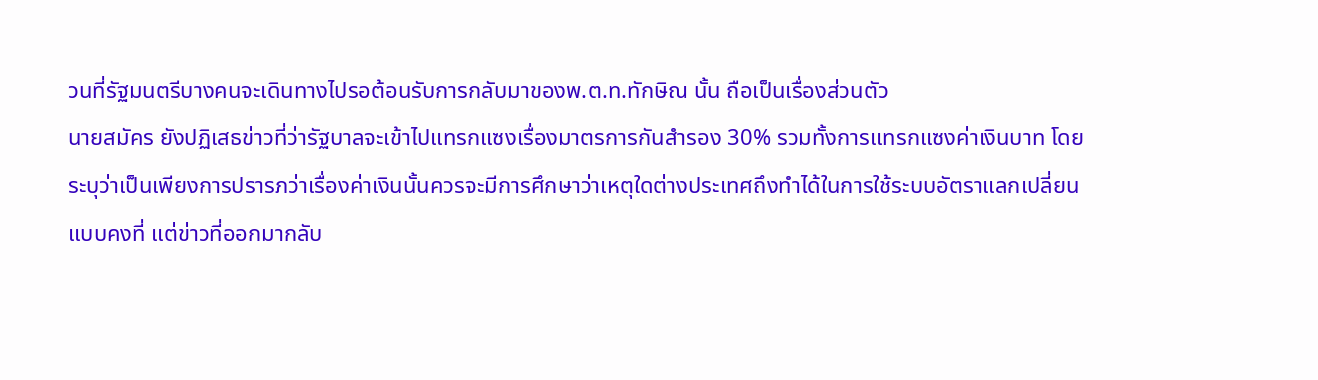วนที่รัฐมนตรีบางคนจะเดินทางไปรอต้อนรับการกลับมาของพ.ต.ท.ทักษิณ นั้น ถือเป็นเรื่องส่วนตัว
นายสมัคร ยังปฏิเสธข่าวที่ว่ารัฐบาลจะเข้าไปแทรกแซงเรื่องมาตรการกันสำรอง 30% รวมทั้งการแทรกแซงค่าเงินบาท โดยระบุว่าเป็นเพียงการปรารภว่าเรื่องค่าเงินนั้นควรจะมีการศึกษาว่าเหตุใดต่างประเทศถึงทำได้ในการใช้ระบบอัตราแลกเปลี่ยนแบบคงที่ แต่ข่าวที่ออกมากลับ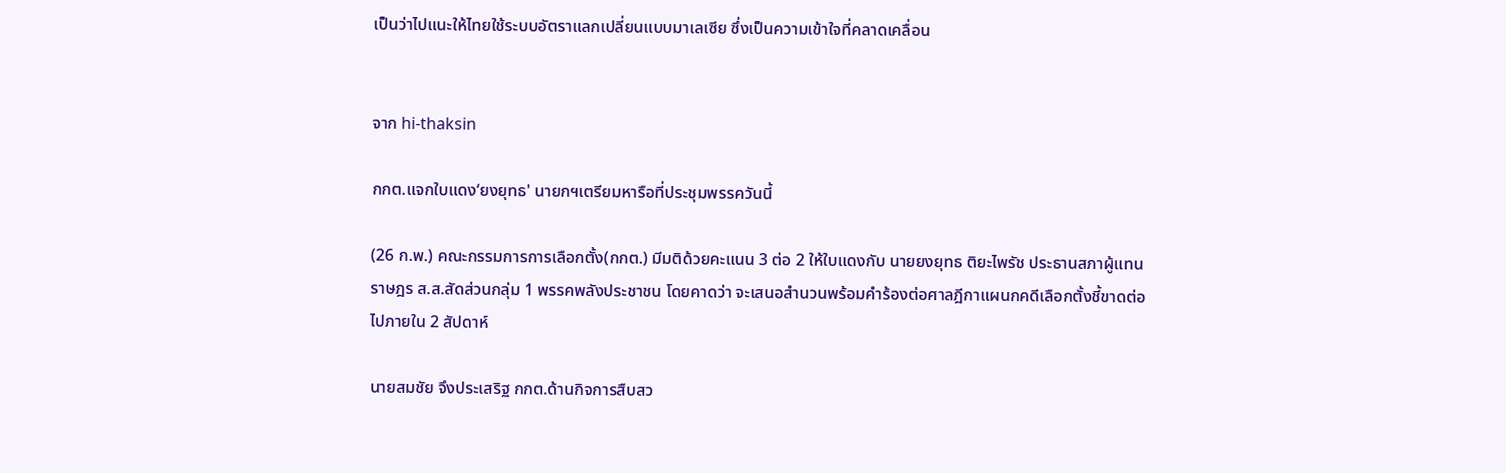เป็นว่าไปแนะให้ไทยใช้ระบบอัตราแลกเปลี่ยนแบบมาเลเซีย ซึ่งเป็นความเข้าใจที่คลาดเคลื่อน


จาก hi-thaksin

กกต.แจกใบแดง‘ยงยุทธ' นายกฯเตรียมหารือที่ประชุมพรรควันนี้

(26 ก.พ.) คณะกรรมการการเลือกตั้ง(กกต.) มีมติด้วยคะแนน 3 ต่อ 2 ให้ใบแดงกับ นายยงยุทธ ติยะไพรัช ประธานสภาผู้แทนราษฎร ส.ส.สัดส่วนกลุ่ม 1 พรรคพลังประชาชน โดยคาดว่า จะเสนอสำนวนพร้อมคำร้องต่อศาลฎีกาแผนกคดีเลือกตั้งชี้ขาดต่อไปภายใน 2 สัปดาห์

นายสมชัย จึงประเสริฐ กกต.ด้านกิจการสืบสว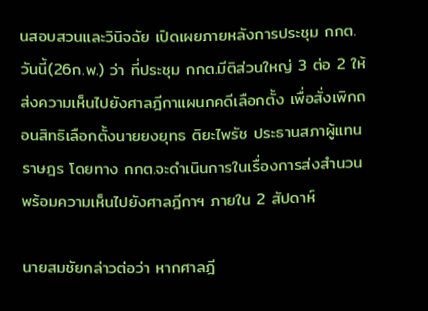นสอบสวนและวินิจฉัย เปิดเผยภายหลังการประชุม กกต. วันนี้(26ก.พ.) ว่า ที่ประชุม กกต.มีติส่วนใหญ่ 3 ต่อ 2 ให้ส่งความเห็นไปยังศาลฎีกาแผนกคดีเลือกตั้ง เพื่อสั่งเพิกถอนสิทธิเลือกตั้งนายยงยุทธ ติยะไพรัช ประธานสภาผู้แทนราษฎร โดยทาง กกต.จะดำเนินการในเรื่องการส่งสำนวนพร้อมความเห็นไปยังศาลฎีกาฯ ภายใน 2 สัปดาห์

นายสมชัยกล่าวต่อว่า หากศาลฎี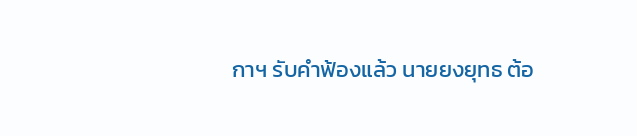กาฯ รับคำฟ้องแล้ว นายยงยุทธ ต้อ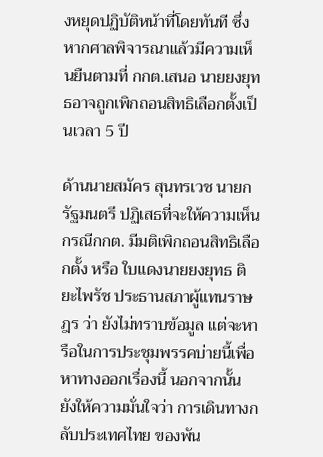งหยุดปฏิบัติหน้าที่โดยทันที ซึ่งหากศาลพิจารณาแล้วมีความเห็นยืนตามที่ กกต.เสนอ นายยงยุทธอาจถูกเพิกถอนสิทธิเลือกตั้งเป็นเวลา 5 ปี

ด้านนายสมัคร สุนทรเวช นายกรัฐมนตรี ปฏิเสธที่จะให้ความเห็น กรณีกกต. มีมติเพิกถอนสิทธิเลือกตั้ง หรือ ใบแดงนายยงยุทธ ติยะไพรัช ประธานสภาผู้แทนราษฎร ว่า ยังไม่ทราบข้อมูล แต่จะหารือในการประชุมพรรคบ่ายนี้เพื่อหาทางออกเรื่องนี้ นอกจากนั้น ยังให้ความมั่นใจว่า การเดินทางกลับประเทศไทย ของพัน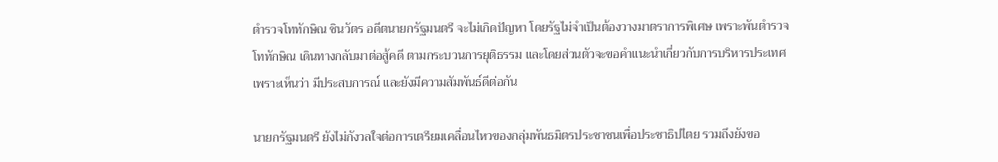ตำรวจโททักษิณ ชินวัตร อดีตนายกรัฐมนตรี จะไม่เกิดปัญหา โดยรัฐไม่จำเป็นต้องวางมาตราการพิเศษ เพราะพันตำรวจโททักษิณ เดินทางกลับมาต่อสู้คดี ตามกระบวนการยุติธรรม และโดยส่วนตัวจะขอคำแนะนำเกี่ยวกับการบริหารประเทศ เพราะเห็นว่า มีประสบการณ์ และยังมีความสัมพันธ์ดีต่อกัน

นายกรัฐมนตรี ยังไม่กังวลใจต่อการเตรียมเคลื่อนไหวของกลุ่มพันธมิตรประชาชนเพื่อประชาธิปไตย รวมถึงยังขอ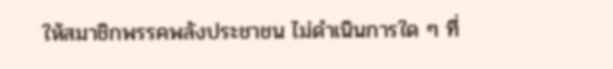ให้สมาชิกพรรคพลังประชาชน ไม่ดำเนินการใด ๆ ที่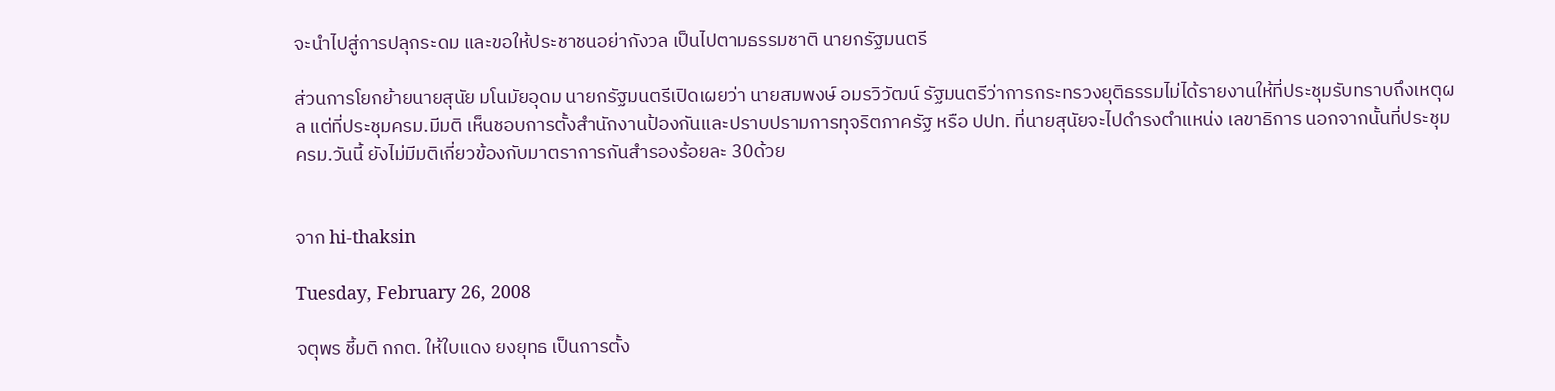จะนำไปสู่การปลุกระดม และขอให้ประชาชนอย่ากังวล เป็นไปตามธรรมชาติ นายกรัฐมนตรี

ส่วนการโยกย้ายนายสุนัย มโนมัยอุดม นายกรัฐมนตรีเปิดเผยว่า นายสมพงษ์ อมรวิวัฒน์ รัฐมนตรีว่าการกระทรวงยุติธรรมไม่ได้รายงานให้ที่ประชุมรับทราบถึงเหตุผล แต่ที่ประชุมครม.มีมติ เห็นชอบการตั้งสำนักงานป้องกันและปราบปรามการทุจริตภาครัฐ หรือ ปปท. ที่นายสุนัยจะไปดำรงตำแหน่ง เลขาธิการ นอกจากนั้นที่ประชุมครม.วันนี้ ยังไม่มีมติเกี่ยวข้องกับมาตราการกันสำรองร้อยละ 30ด้วย


จาก hi-thaksin

Tuesday, February 26, 2008

จตุพร ชี้มติ กกต. ให้ใบแดง ยงยุทธ เป็นการตั้ง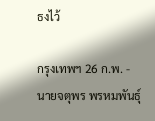ธงไว้

กรุงเทพฯ 26 ก.พ. - นายจตุพร พรหมพันธุ์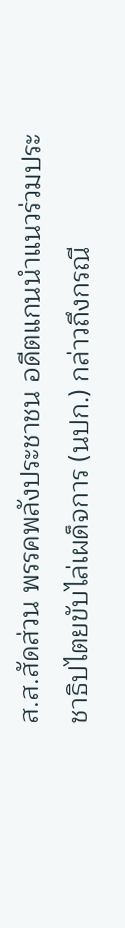ส.ส.สัดส่วน พรรคพลังประชาชน อดีตแกนนำแนวร่วมประชาธิปไตยขับไล่เผด็จการ (นปก.) กล่าวถึงกรณี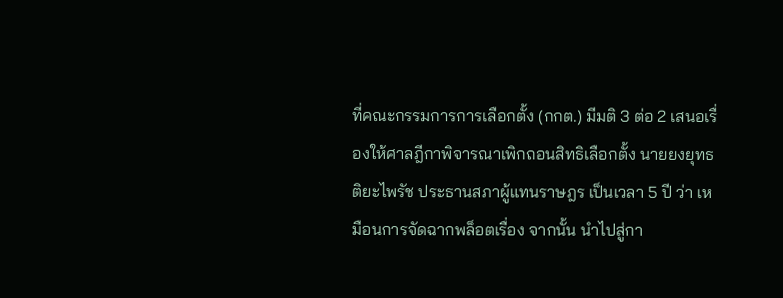ที่คณะกรรมการการเลือกตั้ง (กกต.) มีมติ 3 ต่อ 2 เสนอเรื่องให้ศาลฎีกาพิจารณาเพิกถอนสิทธิเลือกตั้ง นายยงยุทธ ติยะไพรัช ประธานสภาผู้แทนราษฎร เป็นเวลา 5 ปี ว่า เหมือนการจัดฉากพล็อตเรื่อง จากนั้น นำไปสู่กา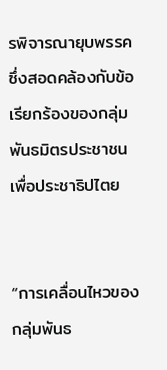รพิจารณายุบพรรค ซึ่งสอดคล้องกับข้อเรียกร้องของกลุ่มพันธมิตรประชาชนเพื่อประชาธิปไตย


“การเคลื่อนไหวของกลุ่มพันธ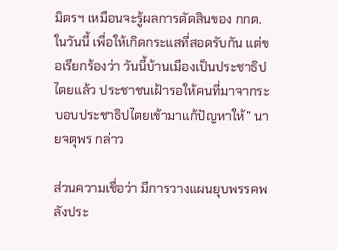มิตรฯ เหมือนจะรู้ผลการตัดสินของ กกต.ในวันนี้ เพื่อให้เกิดกระแสที่สอดรับกัน แต่ขอเรียกร้องว่า วันนี้บ้านเมืองเป็นประชาธิปไตยแล้ว ประชาชนเฝ้ารอให้คนที่มาจากระบอบประชาธิปไตยเข้ามาแก้ปัญหาให้” นายจตุพร กล่าว

ส่วนความเชื่อว่า มีการวางแผนยุบพรรคพลังประ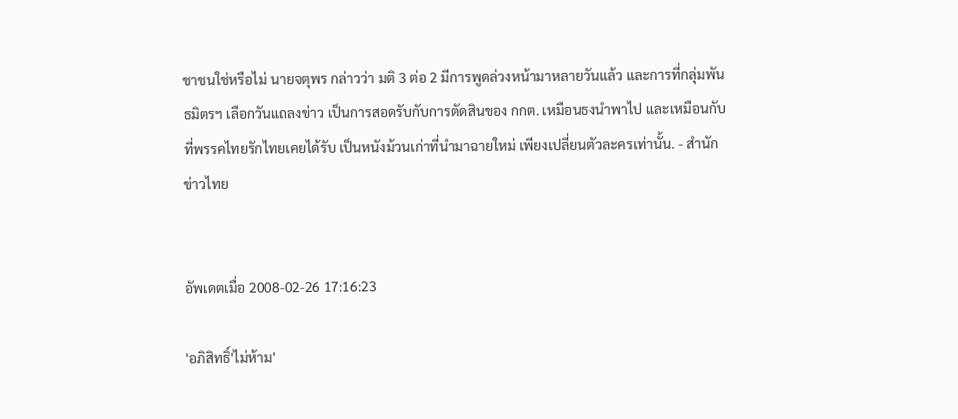ชาชนใช่หรือไม่ นายจตุพร กล่าวว่า มติ 3 ต่อ 2 มีการพูดล่วงหน้ามาหลายวันแล้ว และการที่กลุ่มพันธมิตรฯ เลือกวันแถลงข่าว เป็นการสอดรับกับการตัดสินของ กกต. เหมือนธงนำพาไป และเหมือนกับที่พรรคไทยรักไทยเคยได้รับ เป็นหนังม้วนเก่าที่นำมาฉายใหม่ เพียงเปลี่ยนตัวละครเท่านั้น. - สำนักข่าวไทย


อัพเดตเมื่อ 2008-02-26 17:16:23

'อภิสิทธิ์'ไม่ห้าม'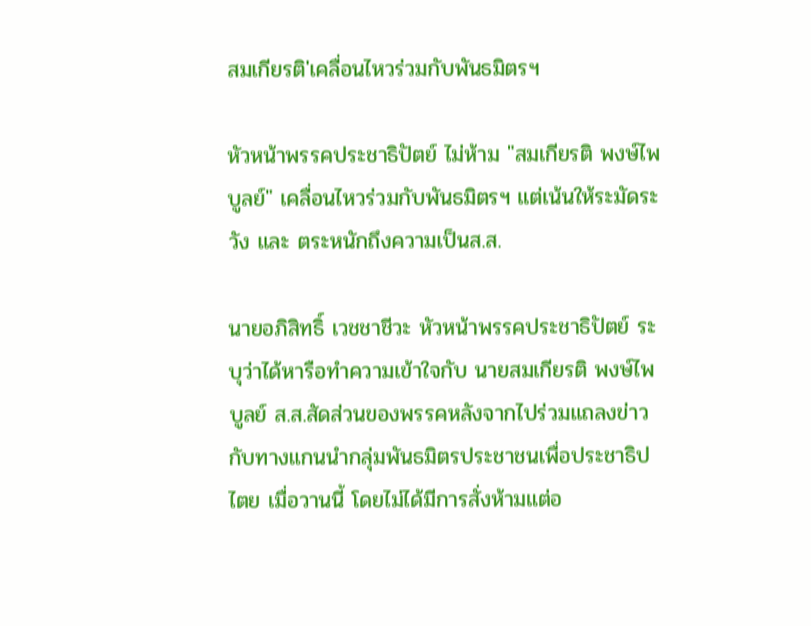สมเกียรติ'เคลื่อนไหวร่วมกับพันธมิตรฯ

หัวหน้าพรรคประชาธิปัตย์ ไม่ห้าม "สมเกียรติ พงษ์ไพบูลย์" เคลื่อนไหวร่วมกับพันธมิตรฯ แต่เน้นให้ระมัดระวัง และ ตระหนักถึงความเป็นส.ส.

นายอภิสิทธิ์ เวชชาชีวะ หัวหน้าพรรคประชาธิปัตย์ ระบุว่าได้หารือทำความเข้าใจกับ นายสมเกียรติ พงษ์ไพบูลย์ ส.ส.สัดส่วนของพรรคหลังจากไปร่วมแถลงข่าวกับทางแกนนำกลุ่มพันธมิตรประชาชนเพื่อประชาธิปไตย เมื่อวานนี้ โดยไม่ได้มีการสั่งห้ามแต่อ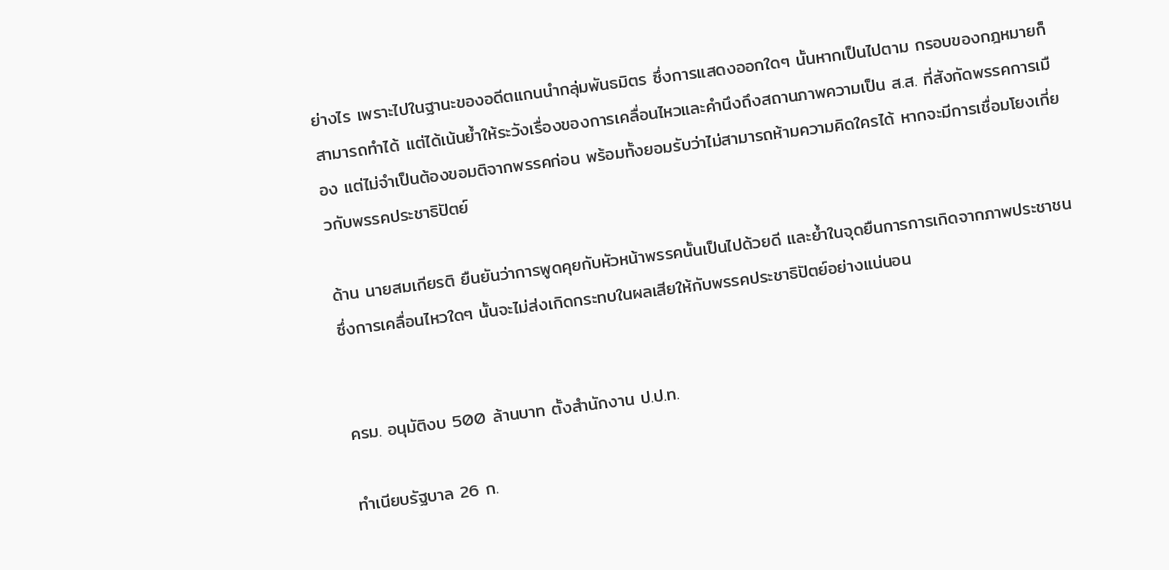ย่างไร เพราะไปในฐานะของอดีตแกนนำกลุ่มพันธมิตร ซึ่งการแสดงออกใดๆ นั้นหากเป็นไปตาม กรอบของกฎหมายก็สามารถทำได้ แต่ได้เน้นย้ำให้ระวังเรื่องของการเคลื่อนไหวและคำนึงถึงสถานภาพความเป็น ส.ส. ที่สังกัดพรรคการเมือง แต่ไม่จำเป็นต้องขอมติจากพรรคก่อน พร้อมทั้งยอมรับว่าไม่สามารถห้ามความคิดใครได้ หากจะมีการเชื่อมโยงเกี่ยวกับพรรคประชาธิปัตย์

ด้าน นายสมเกียรติ ยืนยันว่าการพูดคุยกับหัวหน้าพรรคนั้นเป็นไปด้วยดี และย้ำในจุดยืนการการเกิดจากภาพประชาชน ซึ่งการเคลื่อนไหวใดๆ นั้นจะไม่ส่งเกิดกระทบในผลเสียให้กับพรรคประชาธิปัตย์อย่างแน่นอน


ครม. อนุมัติงบ 500 ล้านบาท ตั้งสำนักงาน ป.ป.ท.

ทำเนียบรัฐบาล 26 ก.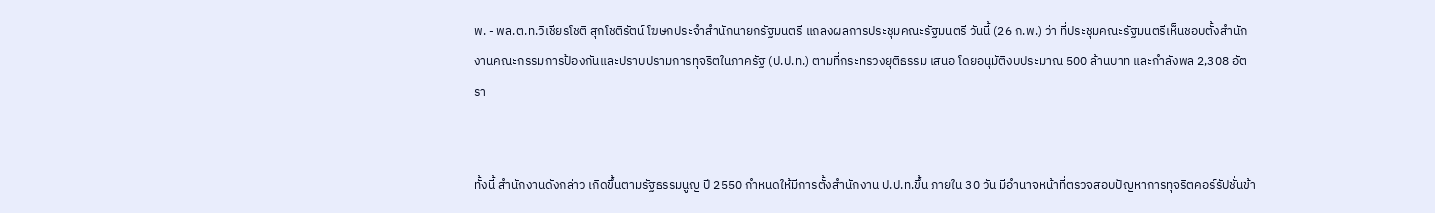พ. - พล.ต.ท.วิเชียรโชติ สุกโชติรัตน์ โฆษกประจำสำนักนายกรัฐมนตรี แถลงผลการประชุมคณะรัฐมนตรี วันนี้ (26 ก.พ.) ว่า ที่ประชุมคณะรัฐมนตรีเห็นชอบตั้งสำนักงานคณะกรรมการป้องกันและปราบปรามการทุจริตในภาครัฐ (ป.ป.ท.) ตามที่กระทรวงยุติธรรม เสนอ โดยอนุมัติงบประมาณ 500 ล้านบาท และกำลังพล 2,308 อัตรา


ทั้งนี้ สำนักงานดังกล่าว เกิดขึ้นตามรัฐธรรมนูญ ปี 2550 กำหนดให้มีการตั้งสำนักงาน ป.ป.ท.ขึ้น ภายใน 30 วัน มีอำนาจหน้าที่ตรวจสอบปัญหาการทุจริตคอร์รัปชั่นข้า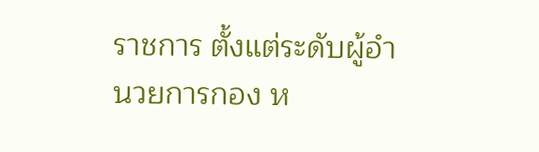ราชการ ตั้งแต่ระดับผู้อำนวยการกอง ห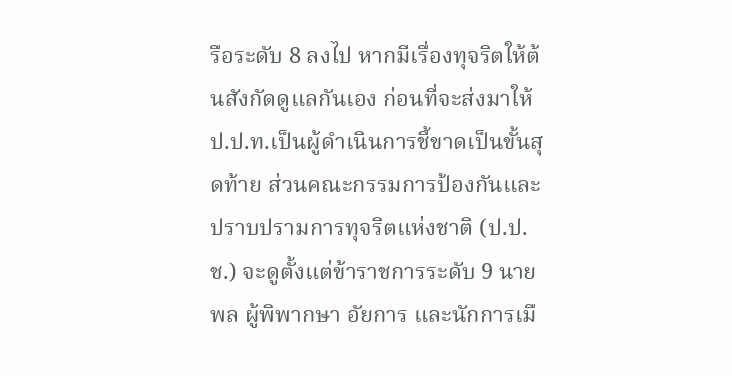รือระดับ 8 ลงไป หากมีเรื่องทุจริตให้ต้นสังกัดดูแลกันเอง ก่อนที่จะส่งมาให้ ป.ป.ท.เป็นผู้ดำเนินการชี้ขาดเป็นขั้นสุดท้าย ส่วนคณะกรรมการป้องกันและปราบปรามการทุจริตแห่งชาติ (ป.ป.ช.) จะดูตั้งแต่ข้าราชการระดับ 9 นายพล ผู้พิพากษา อัยการ และนักการเมื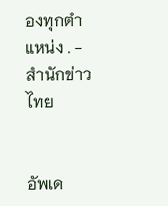องทุกตำแหน่ง . - สำนักข่าวไทย


อัพเด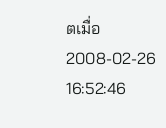ตเมื่อ 2008-02-26 16:52:46